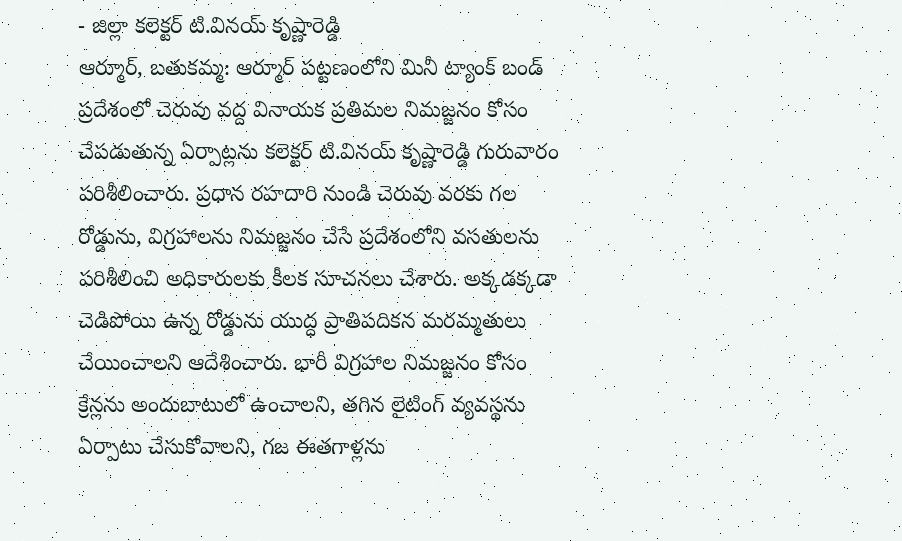- జిల్లా కలెక్టర్ టి.వినయ్ కృష్ణారెడ్డి
ఆర్మూర్, బతుకమ్మ: ఆర్మూర్ పట్టణంలోని మినీ ట్యాంక్ బండ్ ప్రదేశంలో చెరువు వద్ద వినాయక ప్రతిమల నిమజ్జనం కోసం చేపడుతున్న ఏర్పాట్లను కలెక్టర్ టి.వినయ్ కృష్ణారెడ్డి గురువారం పరిశీలించారు. ప్రధాన రహదారి నుండి చెరువు వరకు గల రోడ్డును, విగ్రహాలను నిమజ్జనం చేసే ప్రదేశంలోని వసతులను పరిశీలించి అధికారులకు కీలక సూచనలు చేశారు. అక్కడక్కడా చెడిపోయి ఉన్న రోడ్డును యుద్ధ ప్రాతిపదికన మరమ్మతులు చేయించాలని ఆదేశించారు. భారీ విగ్రహాల నిమజ్జనం కోసం క్రేన్లను అందుబాటులో ఉంచాలని, తగిన లైటింగ్ వ్యవస్థను ఏర్పాటు చేసుకోవాలని, గజ ఈతగాళ్లను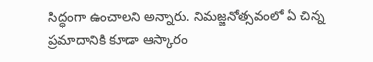సిద్ధంగా ఉంచాలని అన్నారు. నిమజ్జనోత్సవంలో ఏ చిన్న ప్రమాదానికి కూడా ఆస్కారం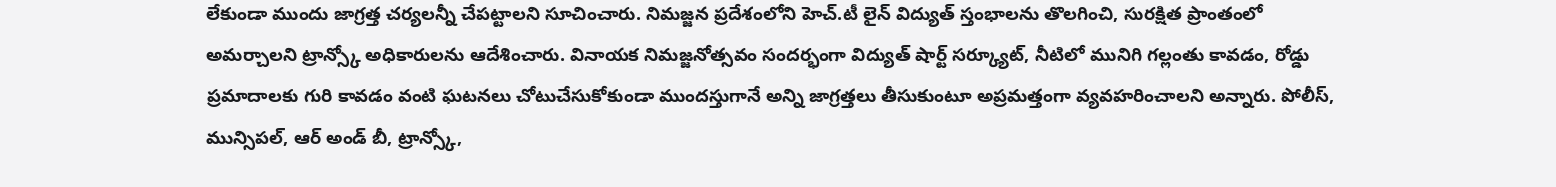లేకుండా ముందు జాగ్రత్త చర్యలన్నీ చేపట్టాలని సూచించారు. నిమజ్జన ప్రదేశంలోని హెచ్.టీ లైన్ విద్యుత్ స్తంభాలను తొలగించి, సురక్షిత ప్రాంతంలో అమర్చాలని ట్రాన్స్కో అధికారులను ఆదేశించారు. వినాయక నిమజ్జనోత్సవం సందర్భంగా విద్యుత్ షార్ట్ సర్క్యూట్, నీటిలో మునిగి గల్లంతు కావడం, రోడ్డు ప్రమాదాలకు గురి కావడం వంటి ఘటనలు చోటుచేసుకోకుండా ముందస్తుగానే అన్ని జాగ్రత్తలు తీసుకుంటూ అప్రమత్తంగా వ్యవహరించాలని అన్నారు. పోలీస్, మున్సిపల్, ఆర్ అండ్ బీ, ట్రాన్స్కో,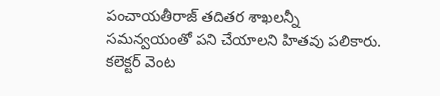పంచాయతీరాజ్ తదితర శాఖలన్నీ సమన్వయంతో పని చేయాలని హితవు పలికారు. కలెక్టర్ వెంట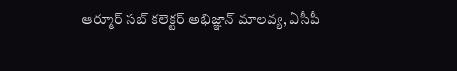ఆర్మూర్ సబ్ కలెక్టర్ అభిజ్ఞాన్ మాలవ్య, ఏసీపీ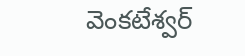వెంకటేశ్వర్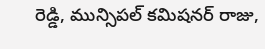రెడ్డి, మున్సిపల్ కమిషనర్ రాజు,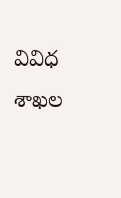వివిధ శాఖల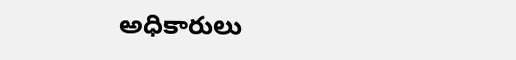అధికారులు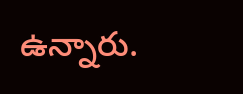ఉన్నారు.